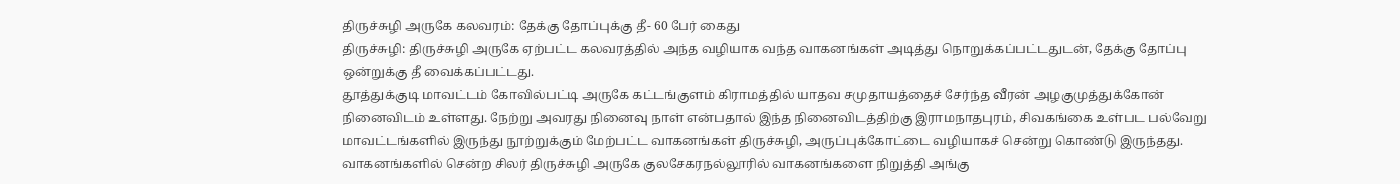திருச்சுழி அருகே கலவரம்: தேக்கு தோப்புக்கு தீ- 60 பேர் கைது
திருச்சுழி: திருச்சுழி அருகே ஏற்பட்ட கலவரத்தில் அந்த வழியாக வந்த வாகனங்கள் அடித்து நொறுக்கப்பட்டதுடன், தேக்கு தோப்பு ஒன்றுக்கு தீ வைக்கப்பட்டது.
தூத்துக்குடி மாவட்டம் கோவில்பட்டி அருகே கட்டங்குளம் கிராமத்தில் யாதவ சமுதாயத்தைச் சேர்ந்த வீரன் அழகுமுத்துக்கோன் நினைவிடம் உள்ளது. நேற்று அவரது நினைவு நாள் என்பதால் இந்த நினைவிடத்திற்கு இராமநாதபுரம், சிவகங்கை உள்பட பல்வேறு மாவட்டங்களில் இருந்து நூற்றுக்கும் மேற்பட்ட வாகனங்கள் திருச்சுழி, அருப்புக்கோட்டை வழியாகச் சென்று கொண்டு இருந்தது.
வாகனங்களில் சென்ற சிலர் திருச்சுழி அருகே குலசேகரநல்லூரில் வாகனங்களை நிறுத்தி அங்கு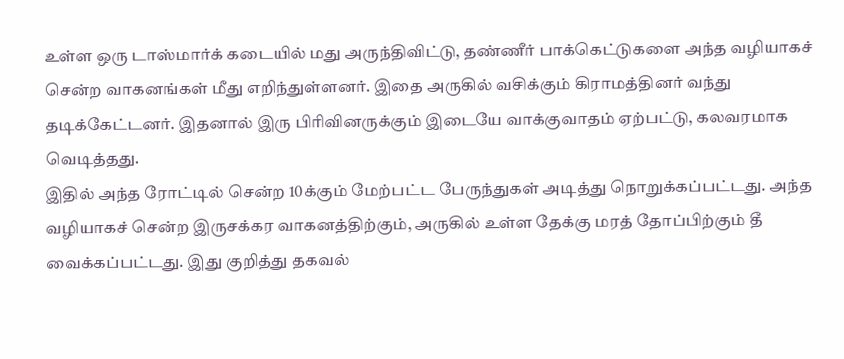உள்ள ஒரு டாஸ்மார்க் கடையில் மது அருந்திவிட்டு, தண்ணீர் பாக்கெட்டுகளை அந்த வழியாகச் சென்ற வாகனங்கள் மீது எறிந்துள்ளனர். இதை அருகில் வசிக்கும் கிராமத்தினர் வந்து தடிக்கேட்டனர். இதனால் இரு பிரிவினருக்கும் இடையே வாக்குவாதம் ஏற்பட்டு, கலவரமாக வெடித்தது.
இதில் அந்த ரோட்டில் சென்ற 10க்கும் மேற்பட்ட பேருந்துகள் அடித்து நொறுக்கப்பட்டது. அந்த வழியாகச் சென்ற இருசக்கர வாகனத்திற்கும், அருகில் உள்ள தேக்கு மரத் தோப்பிற்கும் தீ வைக்கப்பட்டது. இது குறித்து தகவல்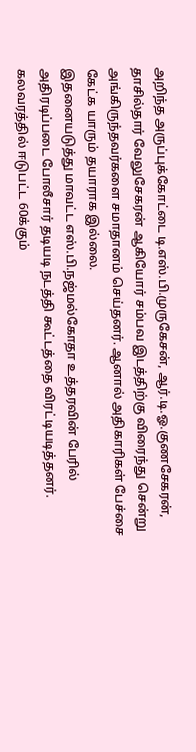அறிந்த அருப்புக்கோட்டை டி.எஸ்.பி.முருகேசன், ஆர்.டி.ஓ.குணசேகரன், தாசில்தார் வேலுசேகரன் ஆகியோர் சம்பவ இடத்திற்கு விரைந்து சென்று அங்கிருந்தவர்களை சமாதானம் செய்தனர். ஆனால் அதிகாரிகள் பேச்சை கேட்க யாரும் தயாராக இல்லை.
இதனையடுத்து மாவட்ட எஸ்.பி.நஜ்மல்கோதா உத்தரவின் பேரில் அதிரடிப்படை போலீசார் தடியடி நடத்தி கூட்டத்தை விரட்டியடித்தனர். கலவரத்தில் ஈடுபட்ட 60க்கும்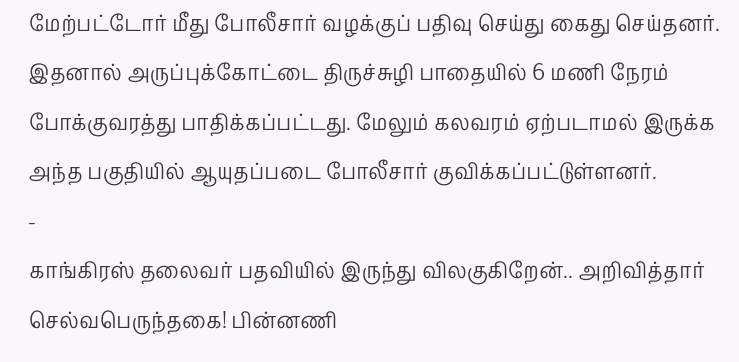மேற்பட்டோர் மீது போலீசார் வழக்குப் பதிவு செய்து கைது செய்தனர்.
இதனால் அருப்புக்கோட்டை திருச்சுழி பாதையில் 6 மணி நேரம் போக்குவரத்து பாதிக்கப்பட்டது. மேலும் கலவரம் ஏற்படாமல் இருக்க அந்த பகுதியில் ஆயுதப்படை போலீசார் குவிக்கப்பட்டுள்ளனர்.
-
காங்கிரஸ் தலைவர் பதவியில் இருந்து விலகுகிறேன்.. அறிவித்தார் செல்வபெருந்தகை! பின்னணி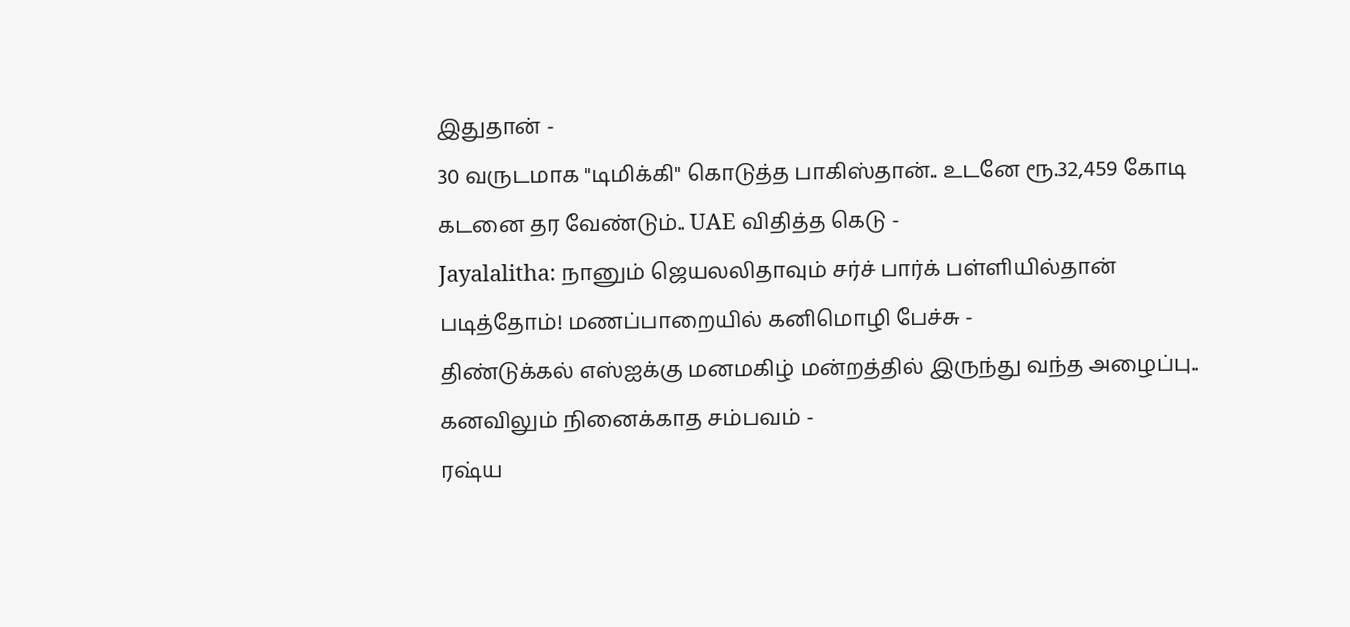இதுதான் -
30 வருடமாக "டிமிக்கி" கொடுத்த பாகிஸ்தான்.. உடனே ரூ.32,459 கோடி கடனை தர வேண்டும்.. UAE விதித்த கெடு -
Jayalalitha: நானும் ஜெயலலிதாவும் சர்ச் பார்க் பள்ளியில்தான் படித்தோம்! மணப்பாறையில் கனிமொழி பேச்சு -
திண்டுக்கல் எஸ்ஐக்கு மனமகிழ் மன்றத்தில் இருந்து வந்த அழைப்பு.. கனவிலும் நினைக்காத சம்பவம் -
ரஷ்ய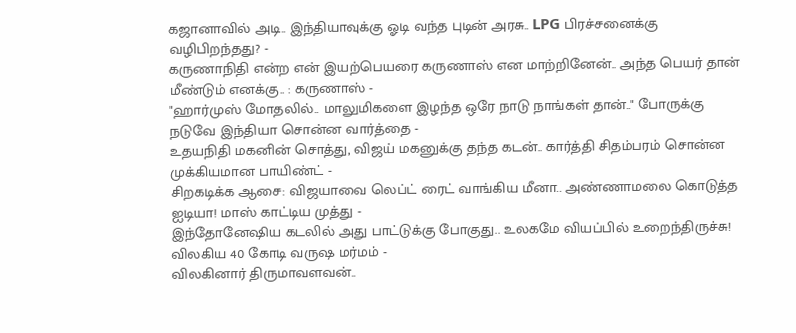கஜானாவில் அடி.. இந்தியாவுக்கு ஓடி வந்த புடின் அரசு.. LPG பிரச்சனைக்கு வழிபிறந்தது? -
கருணாநிதி என்ற என் இயற்பெயரை கருணாஸ் என மாற்றினேன்.. அந்த பெயர் தான் மீண்டும் எனக்கு.. : கருணாஸ் -
"ஹார்முஸ் மோதலில்.. மாலுமிகளை இழந்த ஒரே நாடு நாங்கள் தான்.." போருக்கு நடுவே இந்தியா சொன்ன வார்த்தை -
உதயநிதி மகனின் சொத்து, விஜய் மகனுக்கு தந்த கடன்.. கார்த்தி சிதம்பரம் சொன்ன முக்கியமான பாயிண்ட் -
சிறகடிக்க ஆசை: விஜயாவை லெப்ட் ரைட் வாங்கிய மீனா.. அண்ணாமலை கொடுத்த ஐடியா! மாஸ் காட்டிய முத்து -
இந்தோனேஷிய கடலில் அது பாட்டுக்கு போகுது.. உலகமே வியப்பில் உறைந்திருச்சு! விலகிய 40 கோடி வருஷ மர்மம் -
விலகினார் திருமாவளவன்..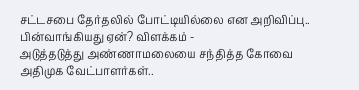சட்டசபை தேர்தலில் போட்டியில்லை என அறிவிப்பு.. பின்வாங்கியது ஏன்? விளக்கம் -
அடுத்தடுத்து அண்ணாமலையை சந்தித்த கோவை அதிமுக வேட்பாளர்கள்..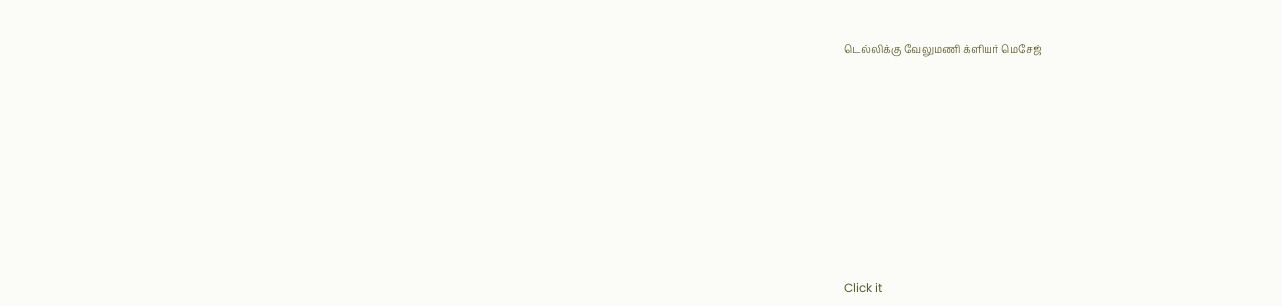டெல்லிக்கு வேலுமணி க்ளியர் மெசேஜ்












Click it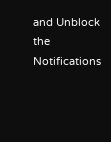and Unblock the Notifications